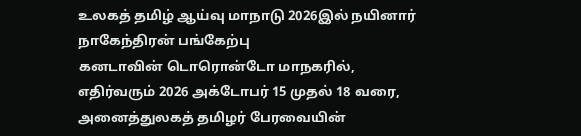உலகத் தமிழ் ஆய்வு மாநாடு 2026இல் நயினார் நாகேந்திரன் பங்கேற்பு
கனடாவின் டொரொன்டோ மாநகரில், எதிர்வரும் 2026 அக்டோபர் 15 முதல் 18 வரை, அனைத்துலகத் தமிழர் பேரவையின்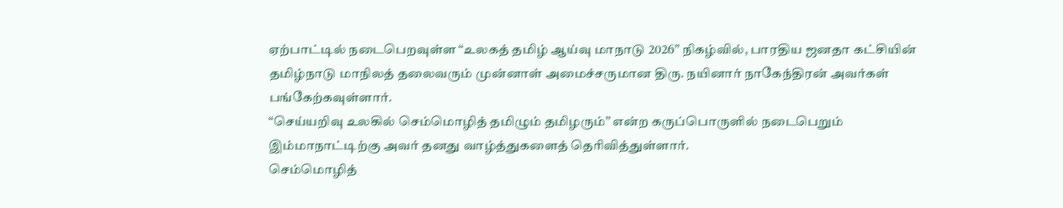ஏற்பாட்டில் நடைபெறவுள்ள “உலகத் தமிழ் ஆய்வு மாநாடு 2026” நிகழ்வில், பாரதிய ஜனதா கட்சியின் தமிழ்நாடு மாநிலத் தலைவரும் முன்னாள் அமைச்சருமான திரு. நயினார் நாகேந்திரன் அவர்கள் பங்கேற்கவுள்ளார்.
“செய்யறிவு உலகில் செம்மொழித் தமிழும் தமிழரும்” என்ற கருப்பொருளில் நடைபெறும் இம்மாநாட்டிற்கு அவர் தனது வாழ்த்துகளைத் தெரிவித்துள்ளார்.
செம்மொழித்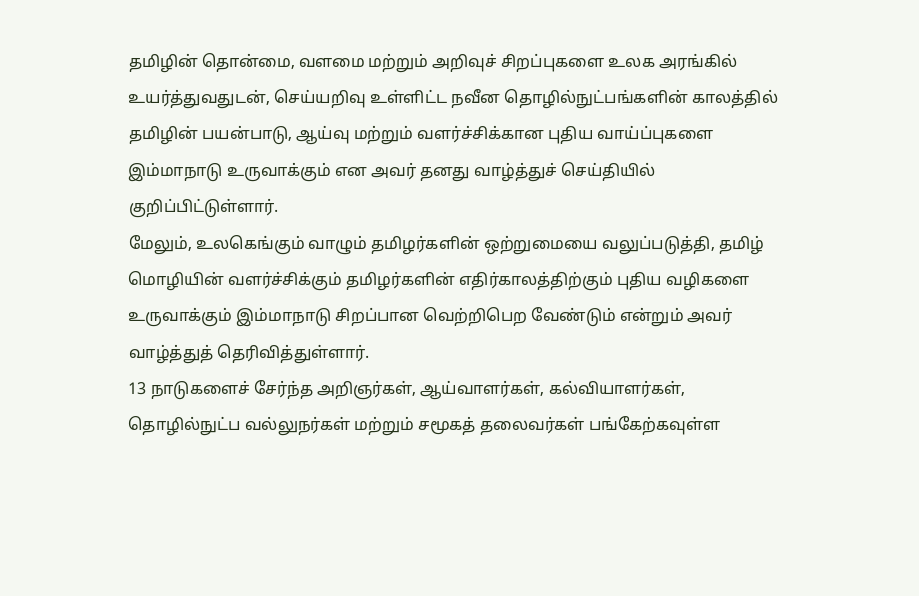தமிழின் தொன்மை, வளமை மற்றும் அறிவுச் சிறப்புகளை உலக அரங்கில் உயர்த்துவதுடன், செய்யறிவு உள்ளிட்ட நவீன தொழில்நுட்பங்களின் காலத்தில் தமிழின் பயன்பாடு, ஆய்வு மற்றும் வளர்ச்சிக்கான புதிய வாய்ப்புகளை இம்மாநாடு உருவாக்கும் என அவர் தனது வாழ்த்துச் செய்தியில் குறிப்பிட்டுள்ளார்.
மேலும், உலகெங்கும் வாழும் தமிழர்களின் ஒற்றுமையை வலுப்படுத்தி, தமிழ் மொழியின் வளர்ச்சிக்கும் தமிழர்களின் எதிர்காலத்திற்கும் புதிய வழிகளை உருவாக்கும் இம்மாநாடு சிறப்பான வெற்றிபெற வேண்டும் என்றும் அவர் வாழ்த்துத் தெரிவித்துள்ளார்.
13 நாடுகளைச் சேர்ந்த அறிஞர்கள், ஆய்வாளர்கள், கல்வியாளர்கள், தொழில்நுட்ப வல்லுநர்கள் மற்றும் சமூகத் தலைவர்கள் பங்கேற்கவுள்ள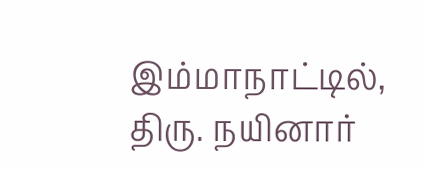இம்மாநாட்டில், திரு. நயினார்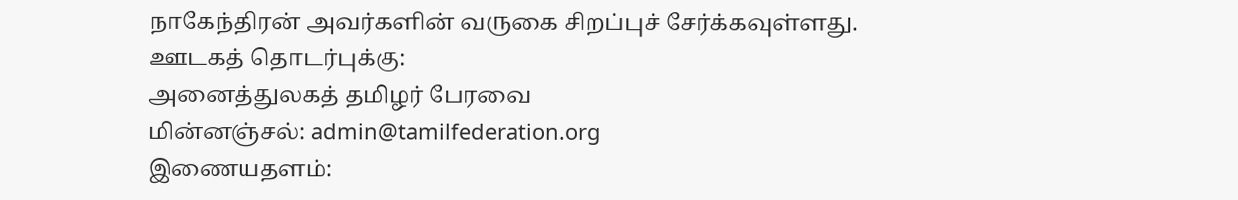நாகேந்திரன் அவர்களின் வருகை சிறப்புச் சேர்க்கவுள்ளது.
ஊடகத் தொடர்புக்கு:
அனைத்துலகத் தமிழர் பேரவை
மின்னஞ்சல்: admin@tamilfederation.org
இணையதளம்: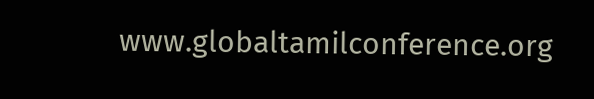www.globaltamilconference.org